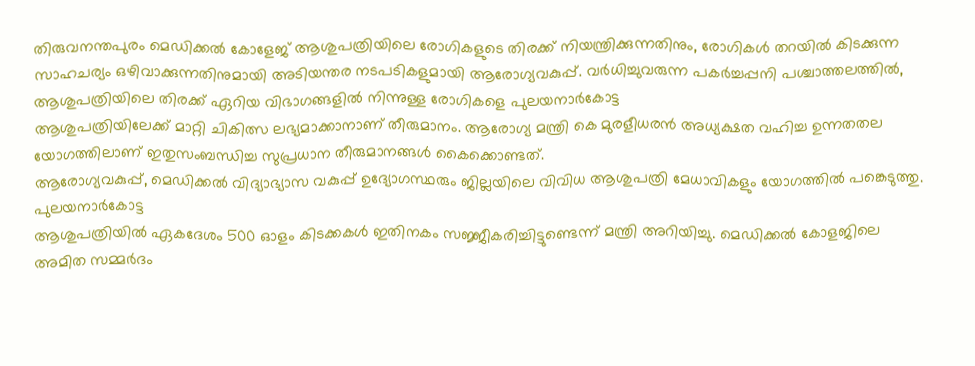തിരുവനന്തപുരം മെഡിക്കൽ കോളേജ് ആശുപത്രിയിലെ രോഗികളുടെ തിരക്ക് നിയന്ത്രിക്കുന്നതിനും, രോഗികൾ തറയിൽ കിടക്കുന്ന സാഹചര്യം ഒഴിവാക്കുന്നതിനുമായി അടിയന്തര നടപടികളുമായി ആരോഗ്യവകുപ്പ്. വർധിച്ചുവരുന്ന പകർച്ചപ്പനി പശ്ചാത്തലത്തിൽ, ആശുപത്രിയിലെ തിരക്ക് ഏറിയ വിഭാഗങ്ങളിൽ നിന്നുള്ള രോഗികളെ പുലയനാർകോട്ട
ആശുപത്രിയിലേക്ക് മാറ്റി ചികിത്സ ലഭ്യമാക്കാനാണ് തീരുമാനം. ആരോഗ്യ മന്ത്രി കെ മുരളീധരൻ അധ്യക്ഷത വഹിച്ച ഉന്നതതല യോഗത്തിലാണ് ഇതുസംബന്ധിച്ച സുപ്രധാന തീരുമാനങ്ങൾ കൈക്കൊണ്ടത്.
ആരോഗ്യവകുപ്പ്, മെഡിക്കൽ വിദ്യാഭ്യാസ വകുപ്പ് ഉദ്യോഗസ്ഥരും ജില്ലയിലെ വിവിധ ആശുപത്രി മേധാവികളും യോഗത്തിൽ പങ്കെടുത്തു. പുലയനാർകോട്ട
ആശുപത്രിയിൽ ഏകദേശം 500 ഓളം കിടക്കകൾ ഇതിനകം സജ്ജീകരിച്ചിട്ടുണ്ടെന്ന് മന്ത്രി അറിയിച്ചു. മെഡിക്കൽ കോളജിലെ അമിത സമ്മർദം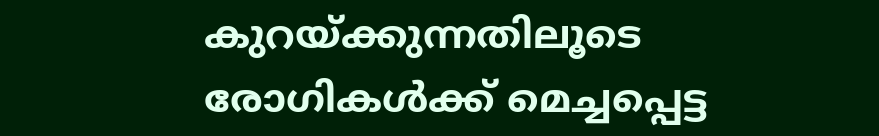കുറയ്ക്കുന്നതിലൂടെ രോഗികൾക്ക് മെച്ചപ്പെട്ട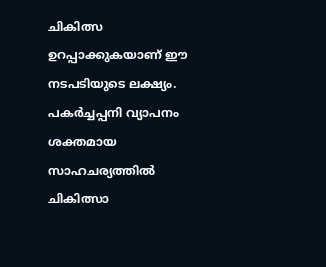ചികിത്സ ഉറപ്പാക്കുകയാണ് ഈ നടപടിയുടെ ലക്ഷ്യം. പകർച്ചപ്പനി വ്യാപനം ശക്തമായ സാഹചര്യത്തിൽ ചികിത്സാ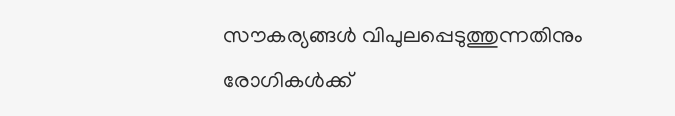സൗകര്യങ്ങൾ വിപുലപ്പെടുത്തുന്നതിനും രോഗികൾക്ക്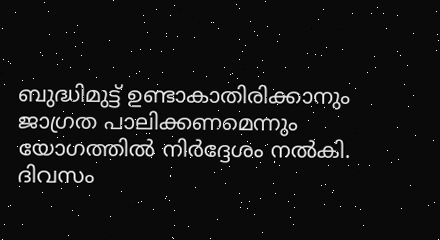ബുദ്ധിമുട്ട് ഉണ്ടാകാതിരിക്കാനും ജാഗ്രത പാലിക്കണമെന്നും യോഗത്തിൽ നിർദ്ദേശം നൽകി.
ദിവസം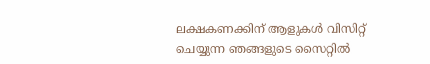ലക്ഷകണക്കിന് ആളുകൾ വിസിറ്റ് ചെയ്യുന്ന ഞങ്ങളുടെ സൈറ്റിൽ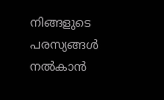നിങ്ങളുടെ പരസ്യങ്ങൾ നൽകാൻ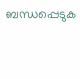ബന്ധപ്പെടുക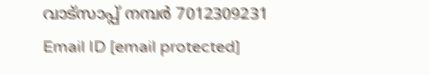വാട്സാപ്പ് നമ്പർ 7012309231 Email ID [email protected]